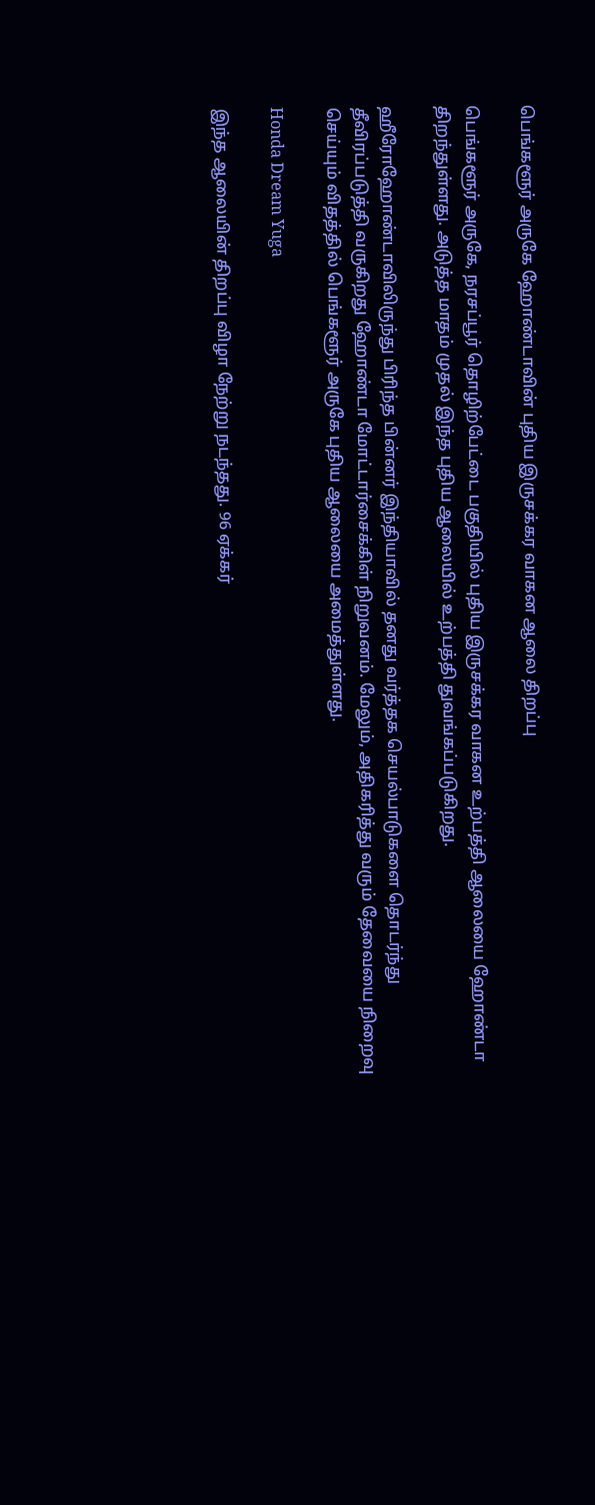பெங்களூர் அருகே ஹோண்டாவின் புதிய இருசக்கர வாகன ஆலை திறப்பு

பெங்களூர் அருகே, நரசப்பூர் தொழிற்பேட்டை பகுதியில் புதிய இருசக்கர வாகன உற்பத்தி ஆலையை ஹோண்டா திறந்துள்ளது. அடுத்த மாதம் முதல் இந்த புதிய ஆலையில் உற்பத்தி துவங்கப்படுகிறது.

ஹீரோஹோண்டாவிலிருந்து பிரிந்த பின்னர் இந்தியாவில் தனது வர்த்தக செயல்பாடுகளை தொடர்ந்து தீவிரப்படுத்தி வருகிறது ஹோண்டா மோட்டார்சைக்கிள் நிறுவனம். மேலும், அதிகரித்து வரும் தேவையை நிறைவு செய்யும் விதத்தில் பெங்களூர் அருகே புதிய ஆலையை அமைத்துள்ளது.

Honda Dream Yuga

இந்த ஆலையின் திறப்பு விழா நேற்று நடந்தது. 96 ஏக்கர்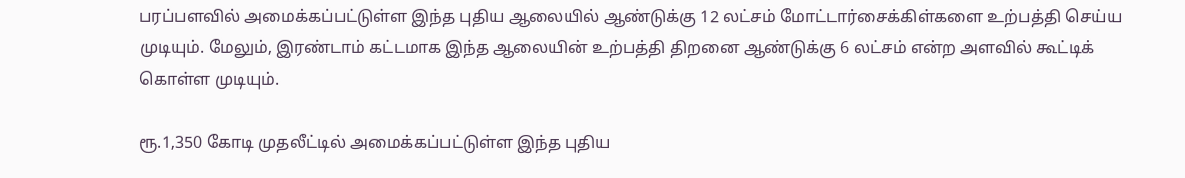பரப்பளவில் அமைக்கப்பட்டுள்ள இந்த புதிய ஆலையில் ஆண்டுக்கு 12 லட்சம் மோட்டார்சைக்கிள்களை உற்பத்தி செய்ய முடியும். மேலும், இரண்டாம் கட்டமாக இந்த ஆலையின் உற்பத்தி திறனை ஆண்டுக்கு 6 லட்சம் என்ற அளவில் கூட்டிக் கொள்ள முடியும்.

ரூ.1,350 கோடி முதலீட்டில் அமைக்கப்பட்டுள்ள இந்த புதிய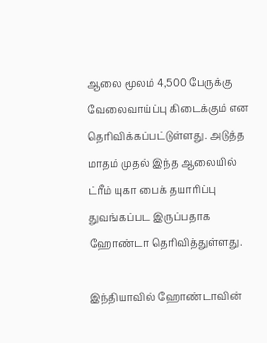ஆலை மூலம் 4,500 பேருக்கு வேலைவாய்ப்பு கிடைக்கும் என தெரிவிக்கப்பட்டுள்ளது. அடுத்த மாதம் முதல் இந்த ஆலையில் ட்ரீம் யுகா பைக் தயாரிப்பு துவங்கப்பட இருப்பதாக ஹோண்டா தெரிவித்துள்ளது.

இந்தியாவில் ஹோண்டாவின்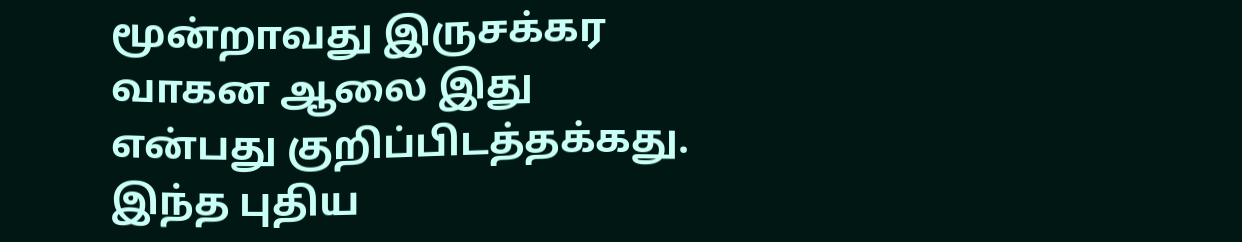மூன்றாவது இருசக்கர வாகன ஆலை இது என்பது குறிப்பிடத்தக்கது. இந்த புதிய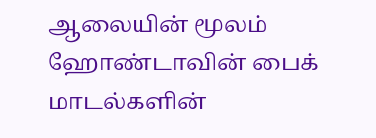ஆலையின் மூலம் ஹோண்டாவின் பைக் மாடல்களின்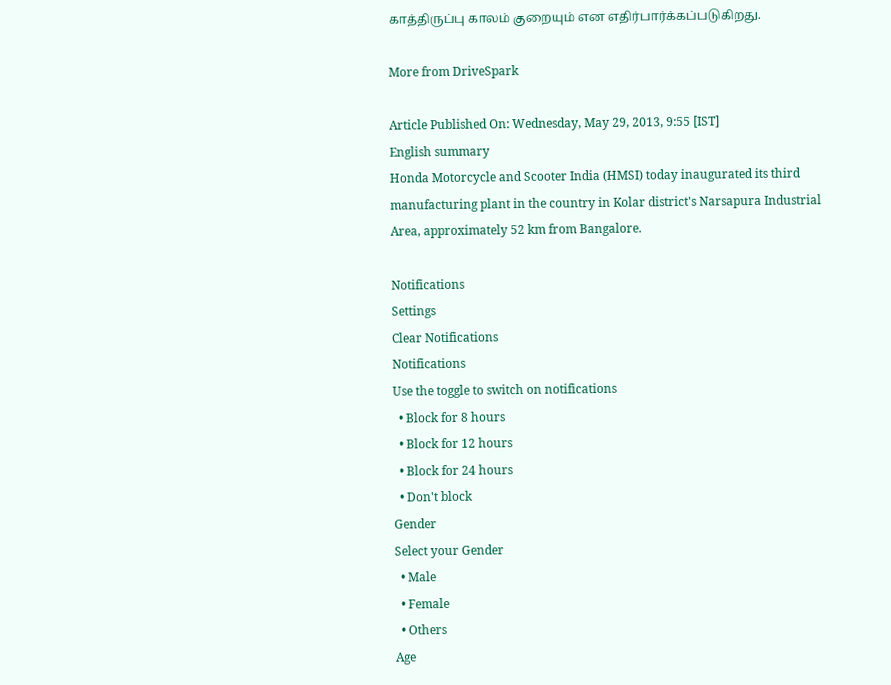காத்திருப்பு காலம் குறையும் என எதிர்பார்க்கப்படுகிறது.

More from DriveSpark

Article Published On: Wednesday, May 29, 2013, 9:55 [IST]
English summary
Honda Motorcycle and Scooter India (HMSI) today inaugurated its third manufacturing plant in the country in Kolar district's Narsapura Industrial Area, approximately 52 km from Bangalore.

Notifications
Settings
Clear Notifications
Notifications
Use the toggle to switch on notifications
  • Block for 8 hours
  • Block for 12 hours
  • Block for 24 hours
  • Don't block
Gender
Select your Gender
  • Male
  • Female
  • Others
Age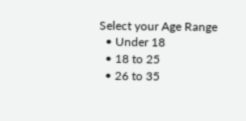Select your Age Range
  • Under 18
  • 18 to 25
  • 26 to 35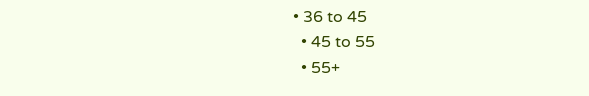• 36 to 45
  • 45 to 55
  • 55+